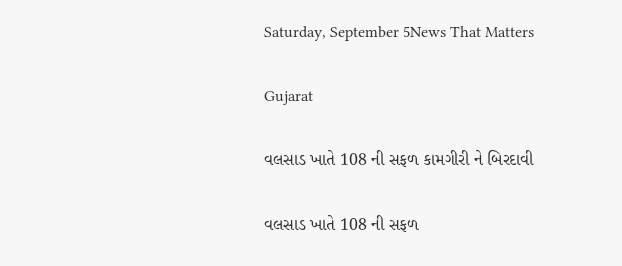Saturday, September 5News That Matters

Gujarat

વલસાડ ખાતે 108 ની સફળ કામગીરી ને બિરદાવી

વલસાડ ખાતે 108 ની સફળ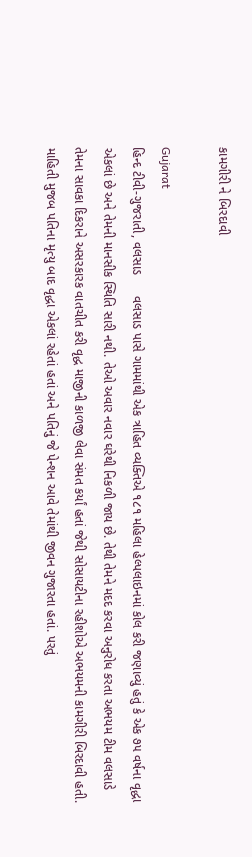કામગીરી ને બિરદાવી

Gujarat
હિન્દ ટીવી-ગુજરાતી, વલસાડ      વલસાડ પાસે ગામમાંથી એક ત્રાહિત વ્યક્તિએ ૧૮૧ મહિલા હેલ્પલાઇનમાં કોલ કરી જણાવ્યું હતું કે એક ૭૫ વર્ષના વૃદ્ધા એકલાં છે અને તેમની માનસીક સ્થિતિ સારી નથી. તેઓ અવાર નવાર ઘરેથી નિકળી જાય છે. તેથી તેમને મદદ કરવા અનુરોધ કરતા અભયમ ટીમ વલસાડે તેમના સાવકા દિકરાને અસરકારક વાતચીત કરી વૃદ્ધ માજીની કાળજી લેવા સંમત કર્યાં હતાં જેથી સોસાયટીના રહીશોએ અભયમની કામગીરી બિરદાવી હતી.    માહિતી મુજબ પતિના મૃત્યુ બાદ વૃદ્ધા એકલાં રહેતાં હતાં અને પતિનું જે પેન્શન આવે તેમાંથી જીવન ગુજારતા હતાં. પરતું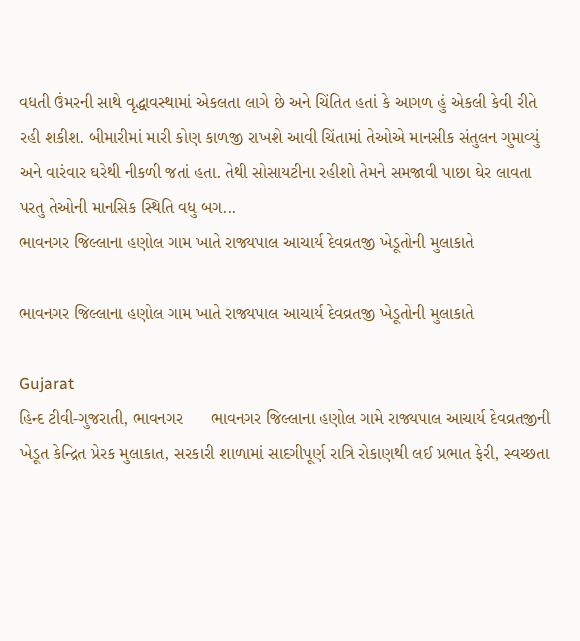વધતી ઉંમરની સાથે વૃદ્ધાવસ્થામાં એકલતા લાગે છે અને ચિંતિત હતાં કે આગળ હું એકલી કેવી રીતે રહી શકીશ. બીમારીમાં મારી કોણ કાળજી રાખશે આવી ચિંતામાં તેઓએ માનસીક સંતુલન ગુમાવ્યું અને વારંવાર ઘરેથી નીકળી જતાં હતા. તેથી સોસાયટીના રહીશો તેમને સમજાવી પાછા ઘેર લાવતા પરતુ તેઓની માનસિક સ્થિતિ વધુ બગ...
ભાવનગર જિલ્લાના હણોલ ગામ ખાતે રાજ્યપાલ આચાર્ય દેવવ્રતજી ખેડૂતોની મુલાકાતે

ભાવનગર જિલ્લાના હણોલ ગામ ખાતે રાજ્યપાલ આચાર્ય દેવવ્રતજી ખેડૂતોની મુલાકાતે

Gujarat
હિન્દ ટીવી-ગુજરાતી, ભાવનગર      ભાવનગર જિલ્લાના હણોલ ગામે રાજ્યપાલ આચાર્ય દેવવ્રતજીની ખેડૂત કેન્દ્રિત પ્રેરક મુલાકાત, સરકારી શાળામાં સાદગીપૂર્ણ રાત્રિ રોકાણથી લઈ પ્રભાત ફેરી, સ્વચ્છતા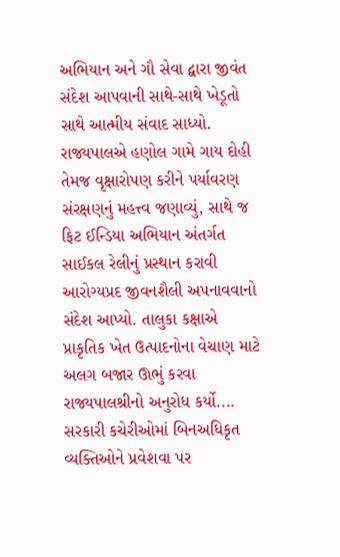અભિયાન અને ગૌ સેવા દ્વારા જીવંત સંદેશ આપવાની સાથે-સાથે ખેડૂતો સાથે આત્મીય સંવાદ સાધ્યો. રાજ્યપાલએ હણોલ ગામે ગાય દોહી તેમજ વૃક્ષારોપણ કરીને પર્યાવરણ સંરક્ષણનું મહત્ત્વ જણાવ્યું, સાથે જ ફિટ ઈન્ડિયા અભિયાન અંતર્ગત સાઈકલ રેલીનું પ્રસ્થાન કરાવી આરોગ્યપ્રદ જીવનશૈલી અપનાવવાનો સંદેશ આપ્યો. તાલુકા કક્ષાએ પ્રાકૃતિક ખેત ઉત્પાદનોના વેચાણ માટે અલગ બજાર ઊભું કરવા રાજ્યપાલશ્રીનો અનુરોધ કર્યો....
સરકારી કચેરીઓમાં બિનઅધિકૃત વ્યક્તિઓને પ્રવેશવા પર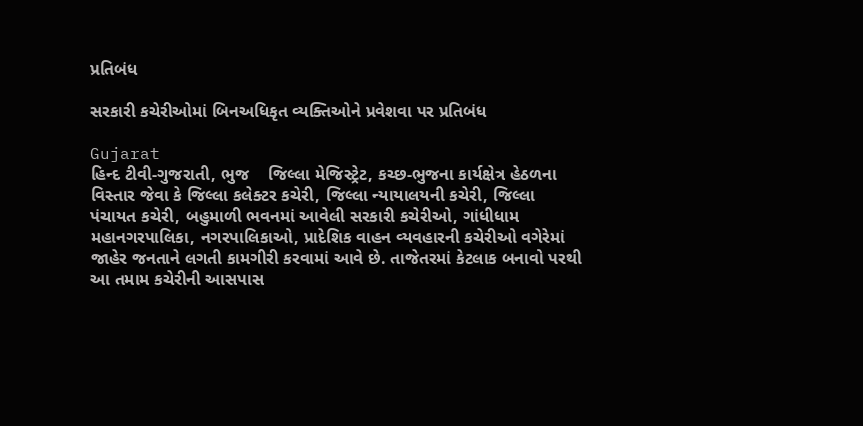પ્રતિબંધ

સરકારી કચેરીઓમાં બિનઅધિકૃત વ્યક્તિઓને પ્રવેશવા પર પ્રતિબંધ

Gujarat
હિન્દ ટીવી-ગુજરાતી, ભુજ    જિલ્‍લા મેજિસ્‍ટ્રેટ, કચ્‍છ-ભુજના કાર્યક્ષેત્ર હેઠળના વિસ્‍તાર જેવા કે જિલ્‍લા કલેક્ટર કચેરી, જિલ્‍લા ન્‍યાયાલયની કચેરી, જિલ્‍લા પંચાયત કચેરી, બહુમાળી ભવનમાં આવેલી સરકારી કચેરીઓ, ગાંધીધામ મહાનગરપાલિકા, નગરપાલિકાઓ, પ્રાદેશિક વાહન વ્‍યવહારની કચેરીઓ વગેરેમાં જાહેર જનતાને લગતી કામગીરી કરવામાં આવે છે. તાજેતરમાં કેટલાક બનાવો પરથી આ તમામ કચેરીની આસપાસ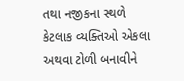તથા નજીકના સ્‍થળે કેટલાક વ્યક્તિઓ એકલા અથવા ટોળી બનાવીને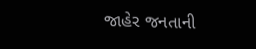જાહેર જનતાની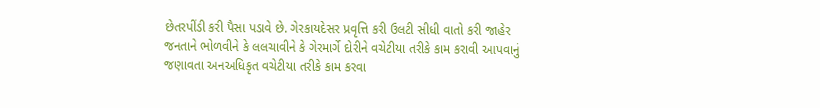છેતરપીંડી કરી પૈસા પડાવે છે. ગેરકાયદેસર પ્રવૃત્તિ કરી ઉલટી સીધી વાતો કરી જાહેર જનતાને ભોળવીને કે લલચાવીને કે ગેરમાર્ગે દોરીને વચેટીયા તરીકે કામ કરાવી આપવાનું જણાવતા અનઅધિકૃત વચેટીયા તરીકે કામ કરવા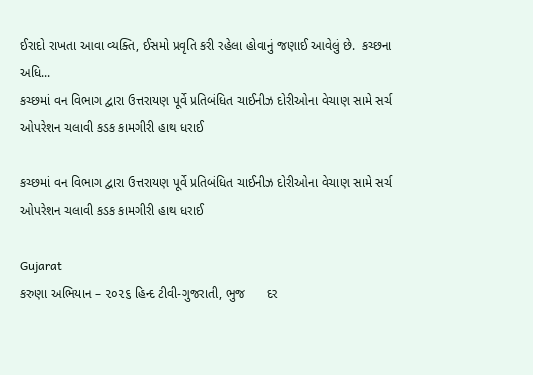ઈરાદો રાખતા આવા વ્યક્તિ, ઈસમો પ્રવૃતિ કરી રહેલા હોવાનું જણાઈ આવેલું છે.  કચ્છના અધિ...
કચ્છમાં વન વિભાગ દ્વારા ઉત્તરાયણ પૂર્વે પ્રતિબંધિત ચાઈનીઝ દોરીઓના વેચાણ સામે સર્ચ ઓપરેશન ચલાવી કડક કામગીરી હાથ ધરાઈ

કચ્છમાં વન વિભાગ દ્વારા ઉત્તરાયણ પૂર્વે પ્રતિબંધિત ચાઈનીઝ દોરીઓના વેચાણ સામે સર્ચ ઓપરેશન ચલાવી કડક કામગીરી હાથ ધરાઈ

Gujarat
કરુણા અભિયાન – ૨૦૨૬ હિન્દ ટીવી-ગુજરાતી, ભુજ      દર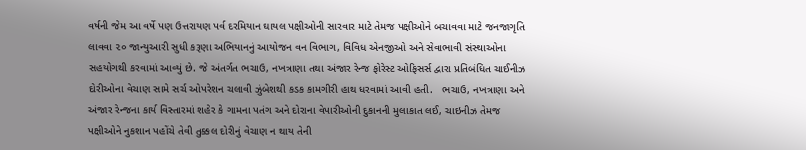વર્ષની જેમ આ વર્ષે પણ ઉત્તરાયણ પર્વ દરમિયાન ઘાયલ પક્ષીઓની સારવાર માટે તેમજ પક્ષીઓને બચાવવા માટે જનજાગૃતિ લાવવા ૨૦ જાન્યુઆરી સુધી કરૂણા અભિયાનનું આયોજન વન વિભાગ, વિવિધ એનજીઓ અને સેવાભાવી સંસ્થાઓના સહયોગથી કરવામાં આવ્યું છે. જે અંતર્ગત ભચાઉ, નખત્રાણા તથા અંજાર રેન્જ ફોરેસ્ટ ઓફિસર્સ દ્વારા પ્રતિબંધિત ચાઈનીઝ દોરીઓના વેચાણ સામે સર્ચ ઓપરેશન ચલાવી ઝુંબેશથી કડક કામગીરી હાથ ધરવામાં આવી હતી.   ભચાઉ, નખત્રાણા અને અંજાર રેન્જના કાર્ય વિસ્તારમાં શહેર કે ગામના પતંગ અને દોરાના વેપારીઓની દુકાનની મુલાકાત લઈ, ચાઇનીઝ તેમજ પક્ષીઓને નુકશાન પહોંચે તેવી તુક્કલ દોરીનું વેચાણ ન થાય તેની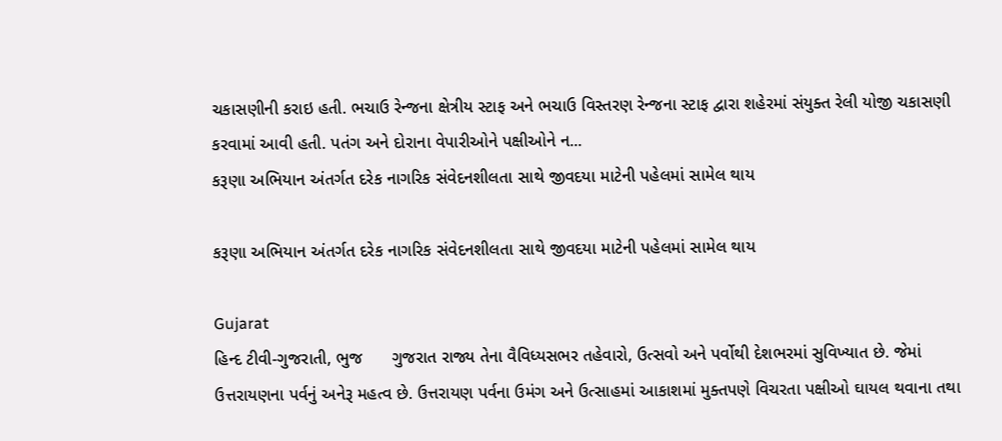ચકાસણીની કરાઇ હતી. ભચાઉ રેન્જના ક્ષેત્રીય સ્ટાફ અને ભચાઉ વિસ્તરણ રેન્જના સ્ટાફ દ્વારા શહેરમાં સંયુક્ત રેલી યોજી ચકાસણી કરવામાં આવી હતી. પતંગ અને દોરાના વેપારીઓને પક્ષીઓને ન...
કરૂણા અભિયાન અંતર્ગત દરેક નાગરિક સંવેદનશીલતા સાથે જીવદયા માટેની પહેલમાં સામેલ થાય

કરૂણા અભિયાન અંતર્ગત દરેક નાગરિક સંવેદનશીલતા સાથે જીવદયા માટેની પહેલમાં સામેલ થાય

Gujarat
હિન્દ ટીવી-ગુજરાતી, ભુજ      ગુજરાત રાજ્ય તેના વૈવિધ્યસભર તહેવારો, ઉત્સવો અને પર્વોથી દેશભરમાં સુવિખ્યાત છે. જેમાં ઉત્તરાયણના પર્વનું અનેરૂ મહત્વ છે. ઉત્તરાયણ પર્વના ઉમંગ અને ઉત્સાહમાં આકાશમાં મુક્તપણે વિચરતા પક્ષીઓ ઘાયલ થવાના તથા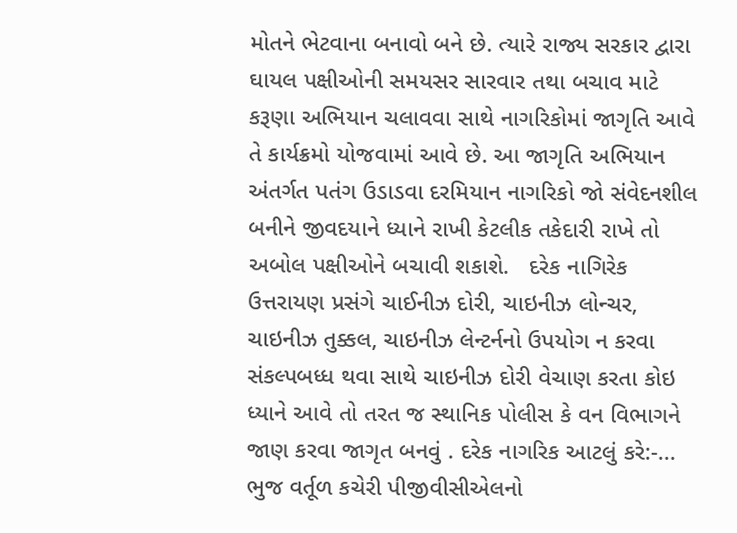મોતને ભેટવાના બનાવો બને છે. ત્યારે રાજ્ય સરકાર દ્વારા ઘાયલ પક્ષીઓની સમયસર સારવાર તથા બચાવ માટે કરૂણા અભિયાન ચલાવવા સાથે નાગરિકોમાં જાગૃતિ આવે તે કાર્યક્રમો યોજવામાં આવે છે. આ જાગૃતિ અભિયાન અંતર્ગત પતંગ ઉડાડવા દરમિયાન નાગરિકો જો સંવેદનશીલ બનીને જીવદયાને ધ્યાને રાખી કેટલીક તકેદારી રાખે તો અબોલ પક્ષીઓને બચાવી શકાશે.   દરેક નાગિરેક ઉત્તરાયણ પ્રસંગે ચાઈનીઝ દોરી, ચાઇનીઝ લોન્ચર, ચાઇનીઝ તુક્કલ, ચાઇનીઝ લેન્ટર્નનો ઉપયોગ ન કરવા સંકલ્પબધ્ધ થવા સાથે ચાઇનીઝ દોરી વેચાણ કરતા કોઇ ધ્યાને આવે તો તરત જ સ્થાનિક પોલીસ કે વન વિભાગને જાણ કરવા જાગૃત બનવું . દરેક નાગરિક આટલું કરે:-...
ભુજ વર્તૂળ કચેરી પીજીવીસીએલનો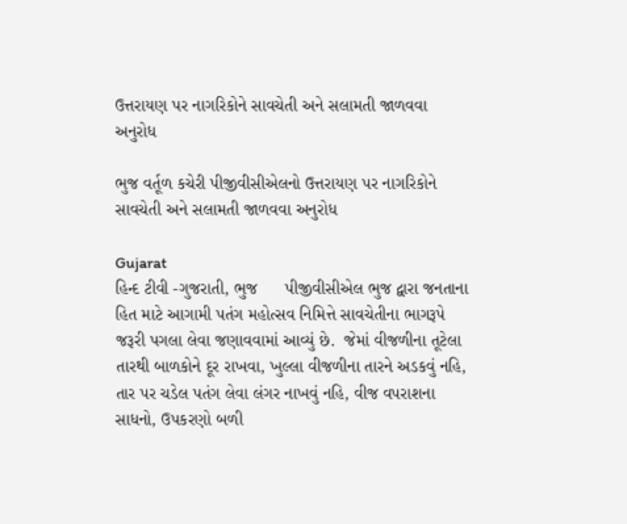ઉત્તરાયણ પર નાગરિકોને સાવચેતી અને સલામતી જાળવવા અનુરોધ

ભુજ વર્તૂળ કચેરી પીજીવીસીએલનો ઉત્તરાયણ પર નાગરિકોને સાવચેતી અને સલામતી જાળવવા અનુરોધ

Gujarat
હિન્દ ટીવી -ગુજરાતી, ભુજ      પીજીવીસીએલ ભુજ દ્વારા જનતાના હિત માટે આગામી પતંગ મહોત્સવ નિમિત્તે સાવચેતીના ભાગરૂપે જરૂરી પગલા લેવા જણાવવામાં આવ્યું છે.  જેમાં વીજળીના તૂટેલા તારથી બાળકોને દૂર રાખવા, ખુલ્લા વીજળીના તારને અડકવું નહિ, તાર પર ચડેલ પતંગ લેવા લંગર નાખવું નહિ, વીજ વપરાશના સાધનો, ઉપકરણો બળી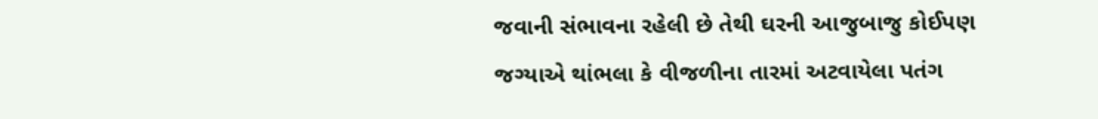જવાની સંભાવના રહેલી છે તેથી ઘરની આજુબાજુ કોઈપણ જગ્યાએ થાંભલા કે વીજળીના તારમાં અટવાયેલા પતંગ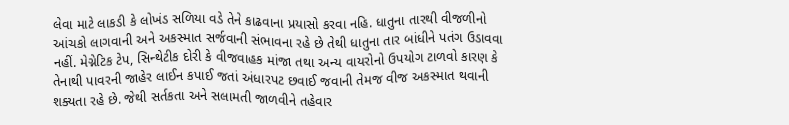લેવા માટે લાકડી કે લોખંડ સળિયા વડે તેને કાઢવાના પ્રયાસો કરવા નહિ. ધાતુના તારથી વીજળીનો આંચકો લાગવાની અને અકસ્માત સર્જવાની સંભાવના રહે છે તેથી ધાતુના તાર બાંધીને પતંગ ઉડાવવા નહીં. મેગ્નેટિક ટેપ, સિન્થેટીક દોરી કે વીજવાહક માંજા તથા અન્ય વાયરોનો ઉપયોગ ટાળવો કારણ કે તેનાથી પાવરની જાહેર લાઈન કપાઈ જતાં અંધારપટ છવાઈ જવાની તેમજ વીજ અકસ્માત થવાની શક્યતા રહે છે. જેથી સર્તકતા અને સલામતી જાળવીને તહેવાર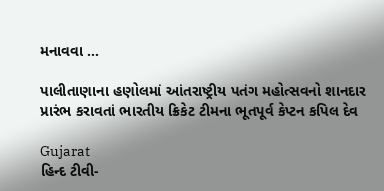મનાવવા ...

પાલીતાણાના હણોલમાં આંતરાષ્ટ્રીય પતંગ મહોત્સવનો શાનદાર પ્રારંભ કરાવતાં ભારતીય ક્રિકેટ ટીમના ભૂતપૂર્વ કેપ્ટન કપિલ દેવ

Gujarat
હિન્દ ટીવી-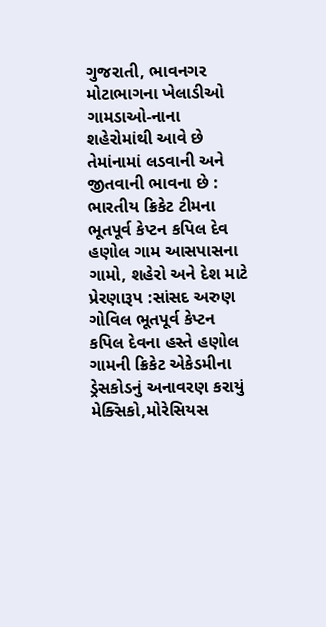ગુજરાતી, ભાવનગર  મોટાભાગના ખેલાડીઓ ગામડાઓ-નાના શહેરોમાંથી આવે છે તેમાંનામાં લડવાની અને જીતવાની ભાવના છે : ભારતીય ક્રિકેટ ટીમના ભૂતપૂર્વ કેપ્ટન કપિલ દેવ હણોલ ગામ આસપાસના ગામો, શહેરો અને દેશ માટે પ્રેરણારૂપ :સાંસદ અરુણ ગોવિલ ભૂતપૂર્વ કેપ્ટન કપિલ દેવના હસ્તે હણોલ ગામની ક્રિકેટ એકેડમીના ડ્રેસકોડનું અનાવરણ કરાયું મેક્સિકો,મોરેસિયસ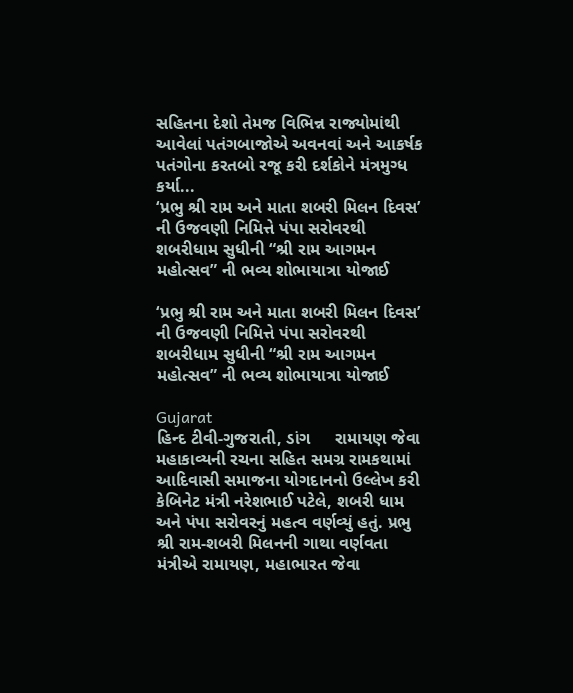સહિતના દેશો તેમજ વિભિન્ન રાજ્યોમાંથી આવેલાં પતંગબાજોએ અવનવાં અને આકર્ષક પતંગોના કરતબો રજૂ કરી દર્શકોને મંત્રમુગ્ધ કર્યા...
‘પ્રભુ શ્રી રામ અને માતા શબરી મિલન દિવસ’ ની ઉજવણી નિમિત્તે પંપા સરોવરથી શબરીધામ સુધીની “શ્રી રામ આગમન મહોત્સવ” ની ભવ્ય શોભાયાત્રા યોજાઈ

‘પ્રભુ શ્રી રામ અને માતા શબરી મિલન દિવસ’ ની ઉજવણી નિમિત્તે પંપા સરોવરથી શબરીધામ સુધીની “શ્રી રામ આગમન મહોત્સવ” ની ભવ્ય શોભાયાત્રા યોજાઈ

Gujarat
હિન્દ ટીવી-ગુજરાતી, ડાંગ     રામાયણ જેવા મહાકાવ્યની રચના સહિત સમગ્ર રામકથામાં આદિવાસી સમાજના યોગદાનનો ઉલ્લેખ કરી કેબિનેટ મંત્રી નરેશભાઈ પટેલે, શબરી ધામ અને પંપા સરોવરનું મહત્વ વર્ણવ્યું હતું. પ્રભુ શ્રી રામ-શબરી મિલનની ગાથા વર્ણવતા મંત્રીએ રામાયણ, મહાભારત જેવા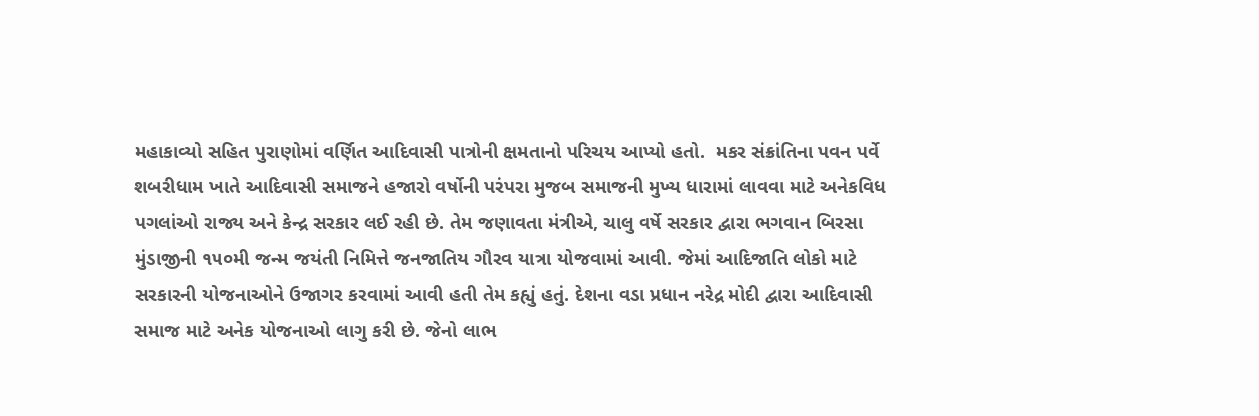મહાકાવ્યો સહિત પુરાણોમાં વર્ણિત આદિવાસી પાત્રોની ક્ષમતાનો પરિચય આપ્યો હતો.  મકર સંક્રાંતિના પવન પર્વે શબરીધામ ખાતે આદિવાસી સમાજને હજારો વર્ષોની પરંપરા મુજબ સમાજની મુખ્ય ધારામાં લાવવા માટે અનેકવિધ પગલાંઓ રાજ્ય અને કેન્દ્ર સરકાર લઈ રહી છે. તેમ જણાવતા મંત્રીએ, ચાલુ વર્ષે સરકાર દ્વારા ભગવાન બિરસા મુંડાજીની ૧૫૦મી જન્મ જયંતી નિમિત્તે જનજાતિય ગૌરવ યાત્રા યોજવામાં આવી. જેમાં આદિજાતિ લોકો માટે સરકારની યોજનાઓને ઉજાગર કરવામાં આવી હતી તેમ કહ્યું હતું. દેશના વડા પ્રધાન નરેદ્ર મોદી દ્વારા આદિવાસી સમાજ માટે અનેક યોજનાઓ લાગુ કરી છે. જેનો લાભ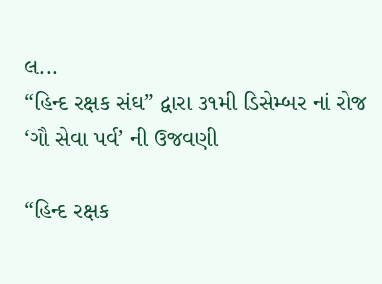લ...
“હિન્દ રક્ષક સંઘ” દ્વારા ૩૧મી ડિસેમ્બર નાં રોજ ‘ગૌ સેવા પર્વ’ ની ઉજવણી

“હિન્દ રક્ષક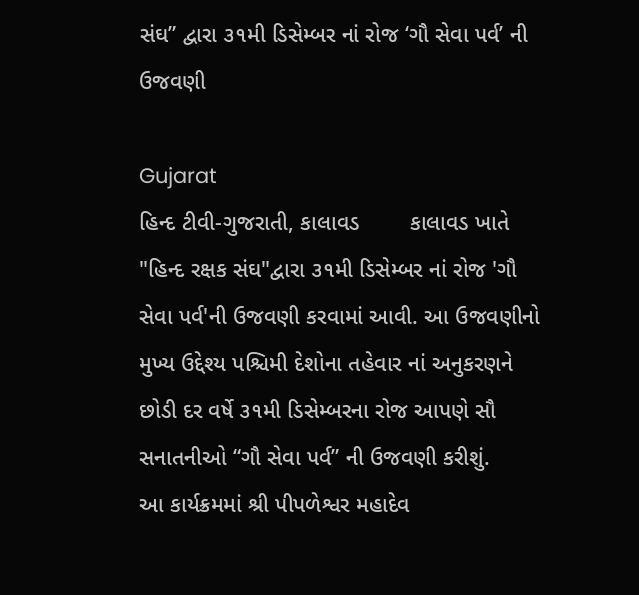સંઘ” દ્વારા ૩૧મી ડિસેમ્બર નાં રોજ ‘ગૌ સેવા પર્વ’ ની ઉજવણી

Gujarat
હિન્દ ટીવી-ગુજરાતી, કાલાવડ        કાલાવડ ખાતે "હિન્દ રક્ષક સંઘ"દ્વારા ૩૧મી ડિસેમ્બર નાં રોજ 'ગૌ સેવા પર્વ'ની ઉજવણી કરવામાં આવી. આ ઉજવણીનો મુખ્ય ઉદ્દેશ્ય પશ્ચિમી દેશોના તહેવાર નાં અનુકરણને છોડી દર વર્ષે ૩૧મી ડિસેમ્બરના રોજ આપણે સૌ સનાતનીઓ “ગૌ સેવા પર્વ” ની ઉજવણી કરીશું.        આ કાર્યક્રમમાં શ્રી પીપળેશ્વર મહાદેવ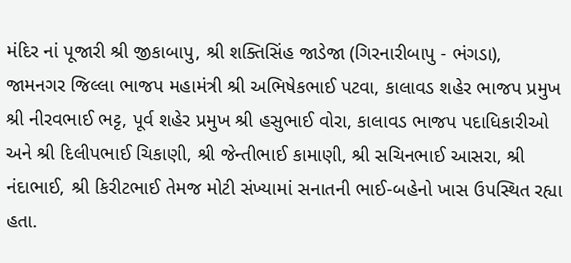મંદિર નાં પૂજારી શ્રી જીકાબાપુ, શ્રી શક્તિસિંહ જાડેજા (ગિરનારીબાપુ - ભંગડા), જામનગર જિલ્લા ભાજપ મહામંત્રી શ્રી અભિષેકભાઈ પટવા, કાલાવડ શહેર ભાજપ પ્રમુખ શ્રી નીરવભાઈ ભટ્ટ, પૂર્વ શહેર પ્રમુખ શ્રી હસુભાઈ વોરા, કાલાવડ ભાજપ પદાધિકારીઓ અને શ્રી દિલીપભાઈ ચિકાણી, શ્રી જેન્તીભાઈ કામાણી, શ્રી સચિનભાઈ આસરા, શ્રી નંદાભાઈ, શ્રી કિરીટભાઈ તેમજ મોટી સંખ્યામાં સનાતની ભાઈ-બહેનો ખાસ ઉપસ્થિત રહ્યા હતા.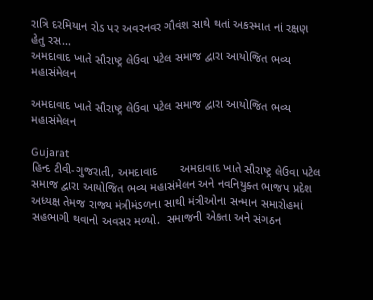રાત્રિ દરમિયાન રોડ પર અવરનવર ગૌવંશ સાથે થતાં અકસ્માત નાં રક્ષણ હેતુ રસ...
અમદાવાદ ખાતે સૌરાષ્ટ્ર લેઉવા પટેલ સમાજ દ્વારા આયોજિત ભવ્ય મહાસંમેલન

અમદાવાદ ખાતે સૌરાષ્ટ્ર લેઉવા પટેલ સમાજ દ્વારા આયોજિત ભવ્ય મહાસંમેલન

Gujarat
હિન્દ ટીવી-ગુજરાતી, અમદાવાદ       અમદાવાદ ખાતે સૌરાષ્ટ્ર લેઉવા પટેલ સમાજ દ્વારા આયોજિત ભવ્ય મહાસંમેલન અને નવનિયુક્ત ભાજપ પ્રદેશ અધ્યક્ષ તેમજ રાજ્ય મંત્રીમંડળના સાથી મંત્રીઓના સન્માન સમારોહમાં સહભાગી થવાનો અવસર મળ્યો.  સમાજની એકતા અને સંગઠન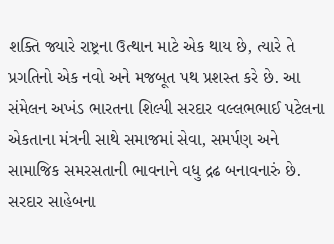શક્તિ જ્યારે રાષ્ટ્રના ઉત્થાન માટે એક થાય છે, ત્યારે તે પ્રગતિનો એક નવો અને મજબૂત પથ પ્રશસ્ત કરે છે. આ સંમેલન અખંડ ભારતના શિલ્પી સરદાર વલ્લભભાઈ પટેલના એકતાના મંત્રની સાથે સમાજમાં સેવા, સમર્પણ અને સામાજિક સમરસતાની ભાવનાને વધુ દ્રઢ બનાવનારું છે. સરદાર સાહેબના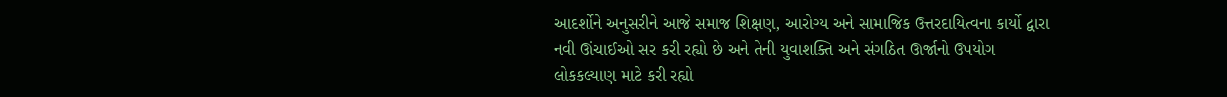આદર્શોને અનુસરીને આજે સમાજ શિક્ષણ, આરોગ્ય અને સામાજિક ઉત્તરદાયિત્વના કાર્યો દ્વારા નવી ઊંચાઈઓ સર કરી રહ્યો છે અને તેની યુવાશક્તિ અને સંગઠિત ઊર્જાનો ઉપયોગ લોકકલ્યાણ માટે કરી રહ્યો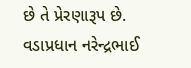છે તે પ્રેરણારૂપ છે.     વડાપ્રધાન નરેન્દ્રભાઈ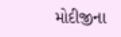મોદીજીના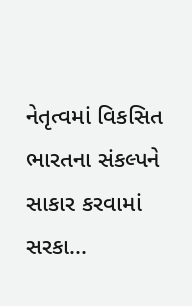નેતૃત્વમાં વિકસિત ભારતના સંકલ્પને સાકાર કરવામાં સરકા...